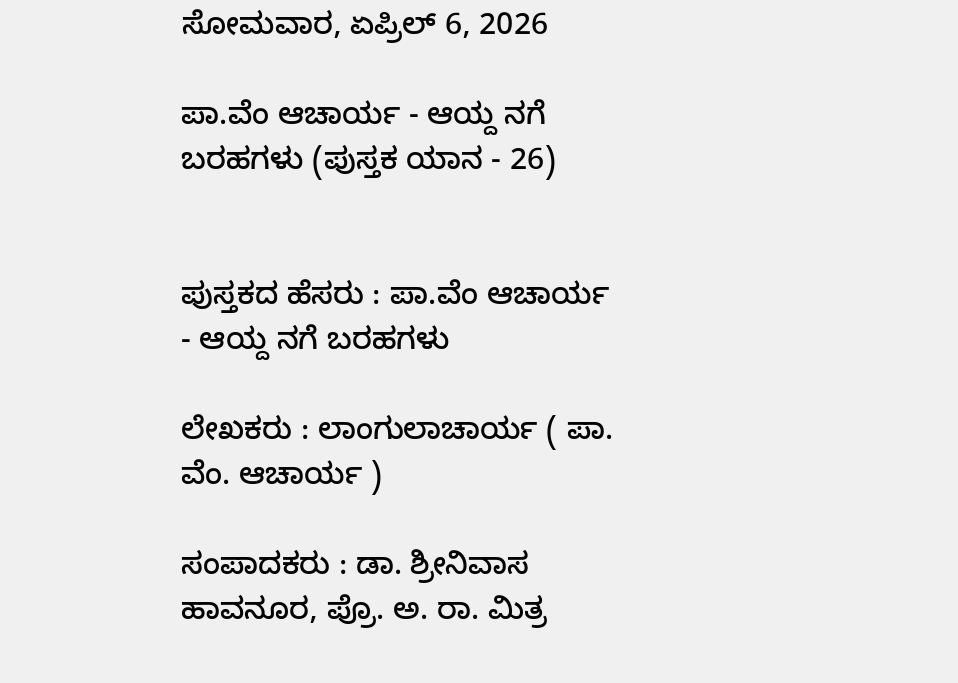ಸೋಮವಾರ, ಏಪ್ರಿಲ್ 6, 2026

ಪಾ.ವೆಂ ಆಚಾರ್ಯ - ಆಯ್ದ ನಗೆ ಬರಹಗಳು (ಪುಸ್ತಕ ಯಾನ - 26)


ಪುಸ್ತಕದ ಹೆಸರು : ಪಾ.ವೆಂ ಆಚಾರ್ಯ - ಆಯ್ದ ನಗೆ ಬರಹಗಳು

ಲೇಖಕರು : ಲಾಂಗುಲಾಚಾರ್ಯ ( ಪಾ. ವೆಂ. ಆಚಾರ್ಯ )

ಸಂಪಾದಕರು : ಡಾ. ಶ್ರೀನಿವಾಸ ಹಾವನೂರ, ಪ್ರೊ. ಅ. ರಾ. ಮಿತ್ರ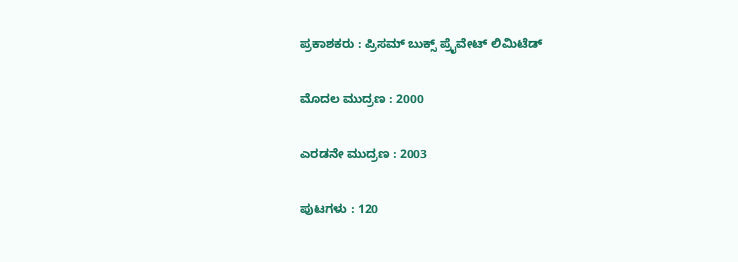ಪ್ರಕಾಶಕರು : ಪ್ರಿಸಮ್ ಬುಕ್ಸ್ ಪ್ರೈವೇಟ್ ಲಿಮಿಟೆಡ್

ಮೊದಲ ಮುದ್ರಣ : 2000

ಎರಡನೇ ಮುದ್ರಣ : 2003

ಪುಟಗಳು : 120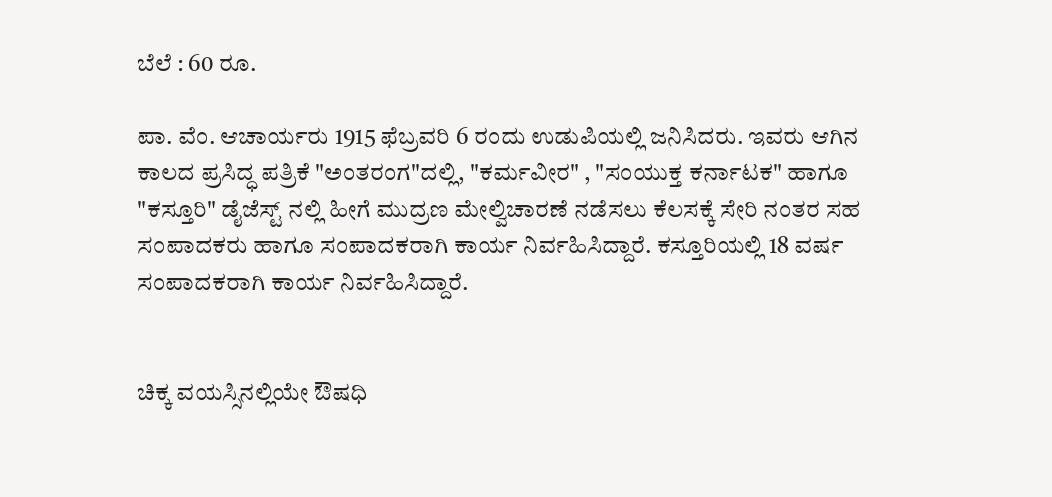ಬೆಲೆ : 60 ರೂ.

ಪಾ. ವೆಂ. ಆಚಾರ್ಯರು 1915 ಫೆಬ್ರವರಿ 6 ರಂದು ಉಡುಪಿಯಲ್ಲಿ ಜನಿಸಿದರು. ಇವರು ಆಗಿನ ಕಾಲದ ಪ್ರಸಿದ್ಧ ಪತ್ರಿಕೆ "ಅಂತರಂಗ"ದಲ್ಲಿ, "ಕರ್ಮವೀರ" , "ಸಂಯುಕ್ತ ಕರ್ನಾಟಕ" ಹಾಗೂ "ಕಸ್ತೂರಿ" ಡೈಜೆಸ್ಟ್ ನಲ್ಲಿ ಹೀಗೆ ಮುದ್ರಣ ಮೇಲ್ವಿಚಾರಣೆ ನಡೆಸಲು ಕೆಲಸಕ್ಕೆ ಸೇರಿ ನಂತರ ಸಹ ಸಂಪಾದಕರು ಹಾಗೂ ಸಂಪಾದಕರಾಗಿ ಕಾರ್ಯ ನಿರ್ವಹಿಸಿದ್ದಾರೆ. ಕಸ್ತೂರಿಯಲ್ಲಿ 18 ವರ್ಷ ಸಂಪಾದಕರಾಗಿ ಕಾರ್ಯ ನಿರ್ವಹಿಸಿದ್ದಾರೆ.


ಚಿಕ್ಕ ವಯಸ್ಸಿನಲ್ಲಿಯೇ ಔಷಧಿ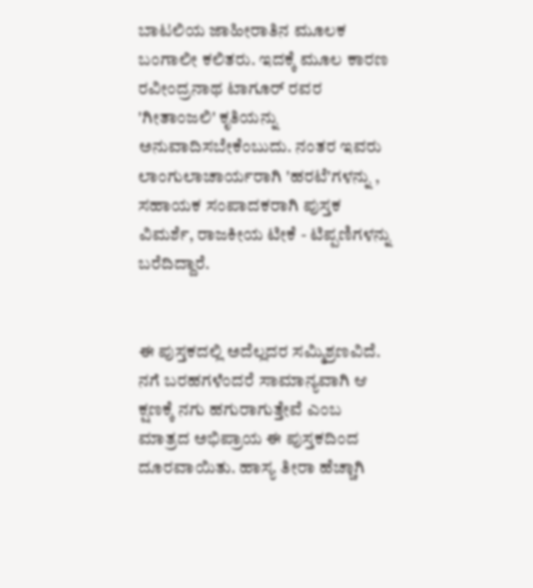ಬಾಟಲಿಯ ಜಾಹೀರಾತಿನ ಮೂಲಕ ಬಂಗಾಲೀ ಕಲಿತರು. ಇದಕ್ಕೆ ಮೂಲ ಕಾರಣ ರವೀಂದ್ರನಾಥ ಟಾಗೂರ್ ರವರ 'ಗೀತಾಂಜಲಿ' ಕೃತಿಯನ್ನು ಅನುವಾದಿಸಬೇಕೆಂಬುದು. ನಂತರ ಇವರು ಲಾಂಗುಲಾಚಾರ್ಯರಾಗಿ 'ಹರಟೆ'ಗಳನ್ನು , ಸಹಾಯಕ ಸಂಪಾದಕರಾಗಿ ಪುಸ್ತಕ ವಿಮರ್ಶೆ, ರಾಜಕೀಯ ಟೀಕೆ - ಟಿಪ್ಪಣಿಗಳನ್ನು ಬರೆದಿದ್ದಾರೆ.


ಈ ಪುಸ್ತಕದಲ್ಲಿ ಅದೆಲ್ಲದರ ಸಮ್ಮಿಶ್ರಣವಿದೆ. ನಗೆ ಬರಹಗಳೆಂದರೆ ಸಾಮಾನ್ಯವಾಗಿ ಆ ಕ್ಷಣಕ್ಕೆ ನಗು ಹಗುರಾಗುತ್ತೇವೆ ಎಂಬ ಮಾತ್ರದ ಅಭಿಪ್ರಾಯ ಈ ಪುಸ್ತಕದಿಂದ ದೂರವಾಯಿತು. ಹಾಸ್ಯ ತೀರಾ ಹೆಚ್ಚಾಗಿ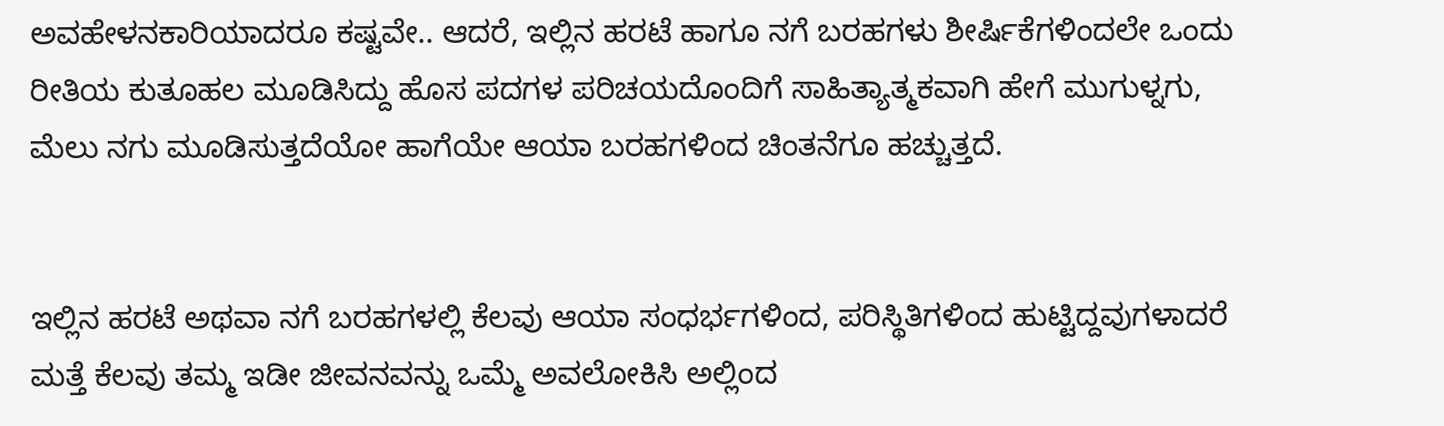ಅವಹೇಳನಕಾರಿಯಾದರೂ ಕಷ್ಟವೇ.. ಆದರೆ, ಇಲ್ಲಿನ ಹರಟೆ ಹಾಗೂ ನಗೆ ಬರಹಗಳು ಶೀರ್ಷಿಕೆಗಳಿಂದಲೇ ಒಂದು ರೀತಿಯ ಕುತೂಹಲ ಮೂಡಿಸಿದ್ದು ಹೊಸ ಪದಗಳ ಪರಿಚಯದೊಂದಿಗೆ ಸಾಹಿತ್ಯಾತ್ಮಕವಾಗಿ ಹೇಗೆ ಮುಗುಳ್ನಗು, ಮೆಲು ನಗು ಮೂಡಿಸುತ್ತದೆಯೋ ಹಾಗೆಯೇ ಆಯಾ ಬರಹಗಳಿಂದ ಚಿಂತನೆಗೂ ಹಚ್ಚುತ್ತದೆ.


ಇಲ್ಲಿನ ಹರಟೆ ಅಥವಾ ನಗೆ ಬರಹಗಳಲ್ಲಿ ಕೆಲವು ಆಯಾ ಸಂಧರ್ಭಗಳಿಂದ, ಪರಿಸ್ಥಿತಿಗಳಿಂದ ಹುಟ್ಟಿದ್ದವುಗಳಾದರೆ ಮತ್ತೆ ಕೆಲವು ತಮ್ಮ ಇಡೀ ಜೀವನವನ್ನು ಒಮ್ಮೆ ಅವಲೋಕಿಸಿ ಅಲ್ಲಿಂದ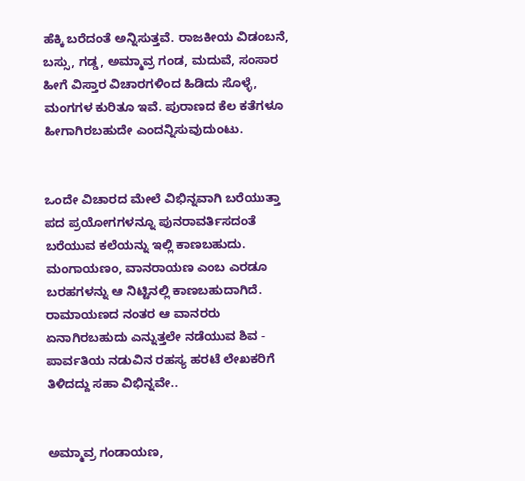ಹೆಕ್ಕಿ ಬರೆದಂತೆ ಅನ್ನಿಸುತ್ತವೆ. ರಾಜಕೀಯ ವಿಡಂಬನೆ, ಬಸ್ಸು, ಗಡ್ಡ, ಅಮ್ಮಾವ್ರ ಗಂಡ, ಮದುವೆ, ಸಂಸಾರ ಹೀಗೆ ವಿಸ್ತಾರ ವಿಚಾರಗಳಿಂದ ಹಿಡಿದು ಸೊಳ್ಳೆ, ಮಂಗಗಳ ಕುರಿತೂ ಇವೆ. ಪುರಾಣದ ಕೆಲ ಕತೆಗಳೂ ಹೀಗಾಗಿರಬಹುದೇ ಎಂದನ್ನಿಸುವುದುಂಟು.


ಒಂದೇ ವಿಚಾರದ ಮೇಲೆ ವಿಭಿನ್ನವಾಗಿ ಬರೆಯುತ್ತಾ ಪದ ಪ್ರಯೋಗಗಳನ್ನೂ ಪುನರಾವರ್ತಿಸದಂತೆ ಬರೆಯುವ ಕಲೆಯನ್ನು ಇಲ್ಲಿ ಕಾಣಬಹುದು. ಮಂಗಾಯಣಂ, ವಾನರಾಯಣ ಎಂಬ ಎರಡೂ ಬರಹಗಳನ್ನು ಆ ನಿಟ್ಟಿನಲ್ಲಿ ಕಾಣಬಹುದಾಗಿದೆ. ರಾಮಾಯಣದ ನಂತರ ಆ ವಾನರರು ಏನಾಗಿರಬಹುದು ಎನ್ನುತ್ತಲೇ ನಡೆಯುವ ಶಿವ - ಪಾರ್ವತಿಯ ನಡುವಿನ ರಹಸ್ಯ ಹರಟೆ ಲೇಖಕರಿಗೆ ತಿಳಿದದ್ದು ಸಹಾ ವಿಭಿನ್ನವೇ..


ಅಮ್ಮಾವ್ರ ಗಂಡಾಯಣ,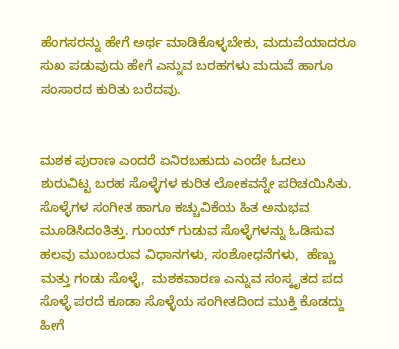ಹೆಂಗಸರನ್ನು ಹೇಗೆ ಅರ್ಥ ಮಾಡಿಕೊಳ್ಳಬೇಕು, ಮದುವೆಯಾದರೂ ಸುಖ ಪಡುವುದು ಹೇಗೆ ಎನ್ನುವ ಬರಹಗಳು ಮದುವೆ ಹಾಗೂ ಸಂಸಾರದ ಕುರಿತು ಬರೆದವು.


ಮಶಕ ಪುರಾಣ ಎಂದರೆ ಏನಿರಬಹುದು ಎಂದೇ ಓದಲು ಶುರುವಿಟ್ಟ ಬರಹ ಸೊಳ್ಳೆಗಳ ಕುರಿತ ಲೋಕವನ್ನೇ ಪರಿಚಯಿಸಿತು. ಸೊಳ್ಳೆಗಳ ಸಂಗೀತ ಹಾಗೂ ಕಚ್ಚುವಿಕೆಯ ಹಿತ ಅನುಭವ ಮೂಡಿಸಿದಂತಿತ್ತು. ಗುಂಯ್ ಗುಡುವ ಸೊಳ್ಳೆಗಳನ್ನು ಓಡಿಸುವ ಹಲವು ಮುಂಬರುವ ವಿಧಾನಗಳು, ಸಂಶೋಧನೆಗಳು,  ಹೆಣ್ಣು ಮತ್ತು ಗಂಡು ಸೊಳ್ಳೆ,  ಮಶಕವಾರಣ ಎನ್ನುವ ಸಂಸ್ಕೃತದ ಪದ ಸೊಳ್ಳೆ ಪರದೆ ಕೂಡಾ ಸೊಳ್ಳೆಯ ಸಂಗೀತದಿಂದ ಮುಕ್ತಿ ಕೊಡದ್ದು ಹೀಗೆ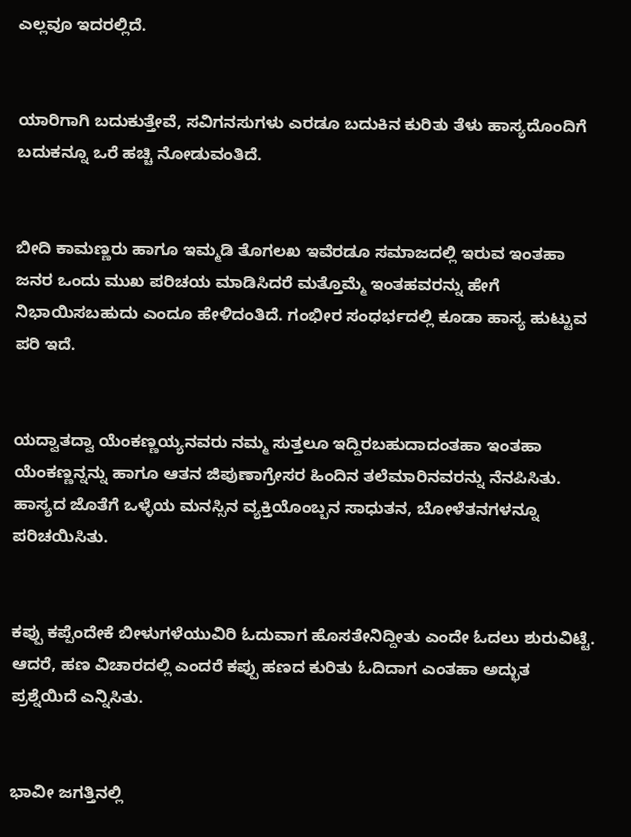ಎಲ್ಲವೂ ಇದರಲ್ಲಿದೆ.


ಯಾರಿಗಾಗಿ ಬದುಕುತ್ತೇವೆ, ಸವಿಗನಸುಗಳು ಎರಡೂ ಬದುಕಿನ ಕುರಿತು ತೆಳು ಹಾಸ್ಯದೊಂದಿಗೆ ಬದುಕನ್ನೂ ಒರೆ ಹಚ್ಚಿ ನೋಡುವಂತಿದೆ.


ಬೀದಿ ಕಾಮಣ್ಣರು ಹಾಗೂ ಇಮ್ಮಡಿ ತೊಗಲಖ ಇವೆರಡೂ ಸಮಾಜದಲ್ಲಿ ಇರುವ ಇಂತಹಾ ಜನರ ಒಂದು ಮುಖ ಪರಿಚಯ ಮಾಡಿಸಿದರೆ ಮತ್ತೊಮ್ಮೆ ಇಂತಹವರನ್ನು ಹೇಗೆ ನಿಭಾಯಿಸಬಹುದು ಎಂದೂ ಹೇಳಿದಂತಿದೆ. ಗಂಭೀರ ಸಂಧರ್ಭದಲ್ಲಿ ಕೂಡಾ ಹಾಸ್ಯ ಹುಟ್ಟುವ ಪರಿ ಇದೆ.


ಯದ್ವಾತದ್ವಾ ಯೆಂಕಣ್ಣಯ್ಯನವರು ನಮ್ಮ ಸುತ್ತಲೂ ಇದ್ದಿರಬಹುದಾದಂತಹಾ ಇಂತಹಾ ಯೆಂಕಣ್ಣನ್ನನ್ನು ಹಾಗೂ ಆತನ ಜಿಪುಣಾಗ್ರೇಸರ ಹಿಂದಿನ ತಲೆಮಾರಿನವರನ್ನು ನೆನಪಿಸಿತು. ಹಾಸ್ಯದ ಜೊತೆಗೆ ಒಳ್ಳೆಯ ಮನಸ್ಸಿನ ವ್ಯಕ್ತಿಯೊಂಬ್ಬನ ಸಾಧುತನ, ಬೋಳೆತನಗಳನ್ನೂ ಪರಿಚಯಿಸಿತು.


ಕಪ್ಪು ಕಪ್ಪೆಂದೇಕೆ ಬೀಳುಗಳೆಯುವಿರಿ ಓದುವಾಗ ಹೊಸತೇನಿದ್ದೀತು ಎಂದೇ ಓದಲು ಶುರುವಿಟ್ಟೆ. ಆದರೆ, ಹಣ ವಿಚಾರದಲ್ಲಿ ಎಂದರೆ ಕಪ್ಪು ಹಣದ ಕುರಿತು ಓದಿದಾಗ ಎಂತಹಾ ಅದ್ಭುತ ಪ್ರಶ್ನೆಯಿದೆ ಎನ್ನಿಸಿತು.


ಭಾವೀ ಜಗತ್ತಿನಲ್ಲಿ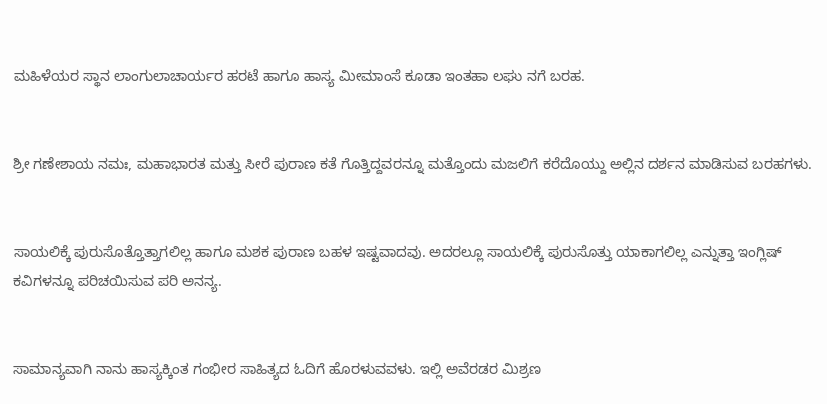ಮಹಿಳೆಯರ ಸ್ಥಾನ ಲಾಂಗುಲಾಚಾರ್ಯರ ಹರಟೆ ಹಾಗೂ ಹಾಸ್ಯ ಮೀಮಾಂಸೆ ಕೂಡಾ ಇಂತಹಾ ಲಘು ನಗೆ ಬರಹ.


ಶ್ರೀ ಗಣೇಶಾಯ ನಮಃ, ಮಹಾಭಾರತ ಮತ್ತು ಸೀರೆ ಪುರಾಣ ಕತೆ ಗೊತ್ತಿದ್ದವರನ್ನೂ ಮತ್ತೊಂದು ಮಜಲಿಗೆ ಕರೆದೊಯ್ದು ಅಲ್ಲಿನ ದರ್ಶನ ಮಾಡಿಸುವ ಬರಹಗಳು.


ಸಾಯಲಿಕ್ಕೆ ಪುರುಸೊತ್ತೊತ್ತಾಗಲಿಲ್ಲ ಹಾಗೂ ಮಶಕ ಪುರಾಣ ಬಹಳ ಇಷ್ಟವಾದವು. ಅದರಲ್ಲೂ ಸಾಯಲಿಕ್ಕೆ ಪುರುಸೊತ್ತು ಯಾಕಾಗಲಿಲ್ಲ ಎನ್ನುತ್ತಾ ಇಂಗ್ಲಿಷ್ ಕವಿಗಳನ್ನೂ ಪರಿಚಯಿಸುವ ಪರಿ ಅನನ್ಯ.


ಸಾಮಾನ್ಯವಾಗಿ ನಾನು ಹಾಸ್ಯಕ್ಕಿಂತ ಗಂಭೀರ ಸಾಹಿತ್ಯದ ಓದಿಗೆ ಹೊರಳುವವಳು. ಇಲ್ಲಿ ಅವೆರಡರ ಮಿಶ್ರಣ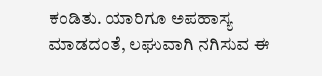ಕಂಡಿತು. ಯಾರಿಗೂ ಅಪಹಾಸ್ಯ ಮಾಡದಂತೆ, ಲಘುವಾಗಿ ನಗಿಸುವ ಈ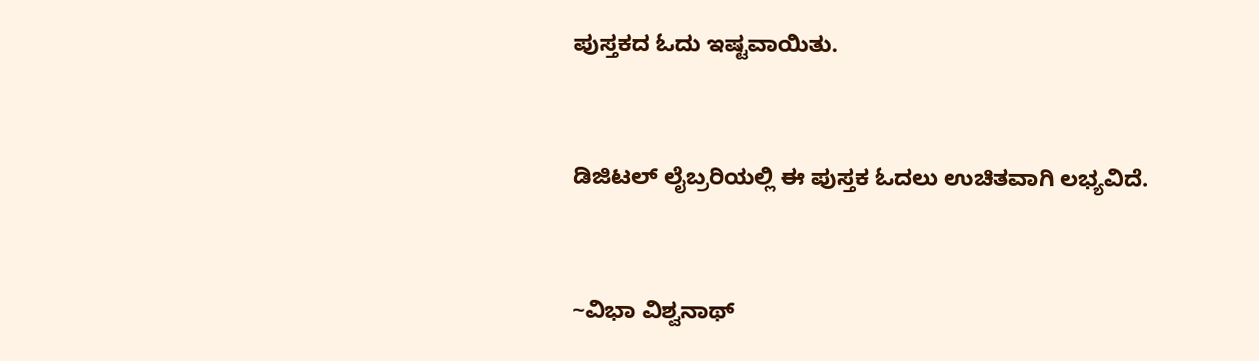ಪುಸ್ತಕದ ಓದು ಇಷ್ಟವಾಯಿತು.


ಡಿಜಿಟಲ್ ಲೈಬ್ರರಿಯಲ್ಲಿ ಈ ಪುಸ್ತಕ ಓದಲು ಉಚಿತವಾಗಿ ಲಭ್ಯವಿದೆ.


~ವಿಭಾ ವಿಶ್ವನಾಥ್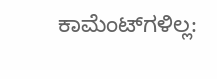ಕಾಮೆಂಟ್‌ಗಳಿಲ್ಲ: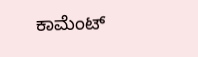ಕಾಮೆಂಟ್‌‌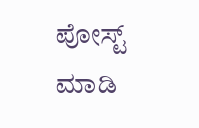ಪೋಸ್ಟ್‌ ಮಾಡಿ